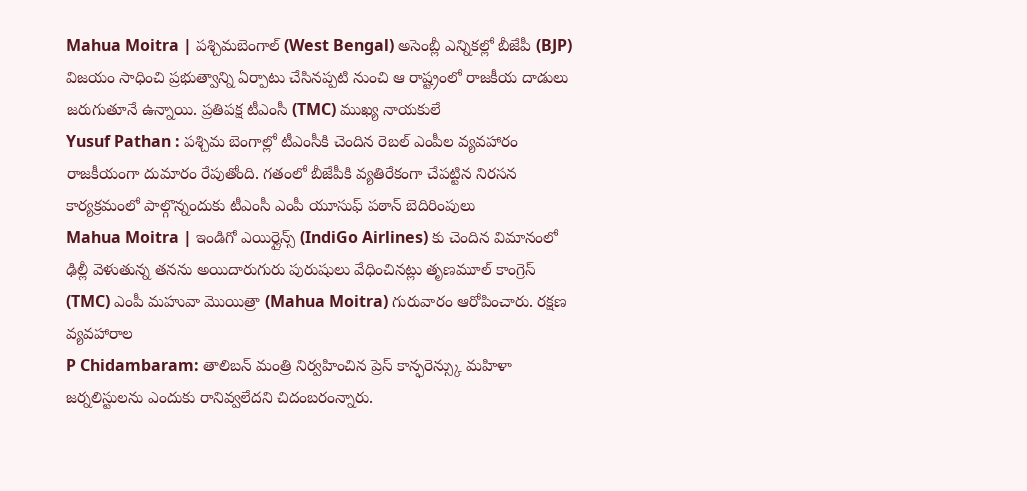Mahua Moitra | పశ్చిమబెంగాల్ (West Bengal) అసెంబ్లీ ఎన్నికల్లో బీజేపీ (BJP) విజయం సాధించి ప్రభుత్వాన్ని ఏర్పాటు చేసినప్పటి నుంచి ఆ రాష్ట్రంలో రాజకీయ దాడులు జరుగుతూనే ఉన్నాయి. ప్రతిపక్ష టీఎంసీ (TMC) ముఖ్య నాయకులే
Yusuf Pathan : పశ్చిమ బెంగాల్లో టీఎంసీకి చెందిన రెబల్ ఎంపీల వ్యవహారం రాజకీయంగా దుమారం రేపుతోంది. గతంలో బీజేపీకి వ్యతిరేకంగా చేపట్టిన నిరసన కార్యక్రమంలో పాల్గొన్నందుకు టీఎంసీ ఎంపీ యూసుఫ్ పఠాన్ బెదిరింపులు
Mahua Moitra | ఇండిగో ఎయిర్లైన్స్ (IndiGo Airlines) కు చెందిన విమానంలో ఢిల్లీ వెళుతున్న తనను అయిదారుగురు పురుషులు వేధించినట్లు తృణమూల్ కాంగ్రెస్ (TMC) ఎంపీ మహువా మొయిత్రా (Mahua Moitra) గురువారం ఆరోపించారు. రక్షణ వ్యవహారాల
P Chidambaram: తాలిబన్ మంత్రి నిర్వహించిన ప్రెస్ కాన్ఫరెన్స్కు మహిళా జర్నలిస్టులను ఎందుకు రానివ్వలేదని చిదంబరంన్నారు.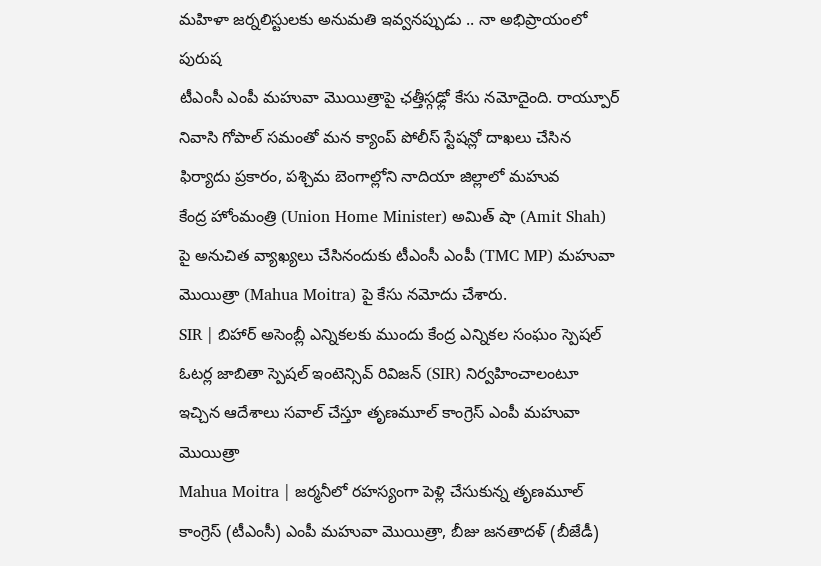మహిళా జర్నలిస్టులకు అనుమతి ఇవ్వనప్పుడు .. నా అభిప్రాయంలో పురుష
టీఎంసీ ఎంపీ మహువా మొయిత్రాపై ఛత్తీస్గఢ్లో కేసు నమోదైంది. రాయ్పూర్ నివాసి గోపాల్ సమంతో మన క్యాంప్ పోలీస్ స్టేషన్లో దాఖలు చేసిన ఫిర్యాదు ప్రకారం, పశ్చిమ బెంగాల్లోని నాదియా జిల్లాలో మహువ
కేంద్ర హోంమంత్రి (Union Home Minister) అమిత్ షా (Amit Shah) పై అనుచిత వ్యాఖ్యలు చేసినందుకు టీఎంసీ ఎంపీ (TMC MP) మహువా మొయిత్రా (Mahua Moitra) పై కేసు నమోదు చేశారు.
SIR | బిహార్ అసెంబ్లీ ఎన్నికలకు ముందు కేంద్ర ఎన్నికల సంఘం స్పెషల్ ఓటర్ల జాబితా స్పెషల్ ఇంటెన్సివ్ రివిజన్ (SIR) నిర్వహించాలంటూ ఇచ్చిన ఆదేశాలు సవాల్ చేస్తూ తృణమూల్ కాంగ్రెస్ ఎంపీ మహువా మొయిత్రా
Mahua Moitra | జర్మనీలో రహస్యంగా పెళ్లి చేసుకున్న తృణమూల్ కాంగ్రెస్ (టీఎంసీ) ఎంపీ మహువా మొయిత్రా, బీజు జనతాదళ్ (బీజేడీ)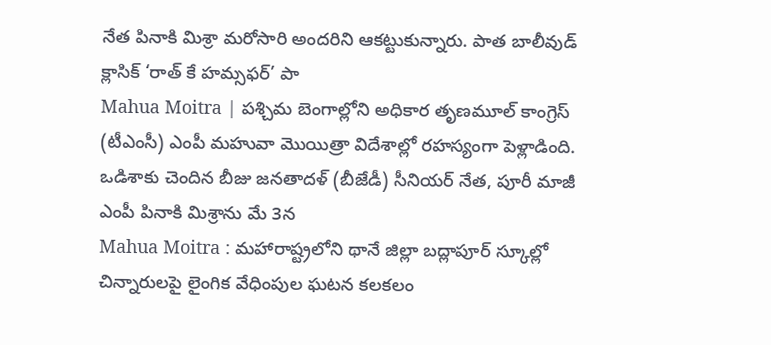నేత పినాకి మిశ్రా మరోసారి అందరిని ఆకట్టుకున్నారు. పాత బాలీవుడ్ క్లాసిక్ ‘రాత్ కే హమ్సఫర్’ పా
Mahua Moitra | పశ్చిమ బెంగాల్లోని అధికార తృణమూల్ కాంగ్రెస్ (టీఎంసీ) ఎంపీ మహువా మొయిత్రా విదేశాల్లో రహస్యంగా పెళ్లాడింది. ఒడిశాకు చెందిన బీజు జనతాదళ్ (బీజేడీ) సీనియర్ నేత, పూరీ మాజీ ఎంపీ పినాకి మిశ్రాను మే 3న
Mahua Moitra : మహారాష్ట్రలోని థానే జిల్లా బద్లాపూర్ స్కూల్లో చిన్నారులపై లైంగిక వేధింపుల ఘటన కలకలం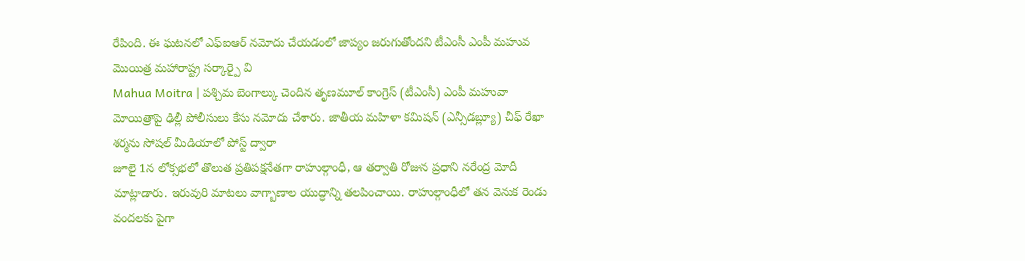రేపింది. ఈ ఘటనలో ఎఫ్ఐఆర్ నమోదు చేయడంలో జాప్యం జరుగుతోందని టీఎంసీ ఎంపీ మహువ మొయిత్ర మహారాష్ట్ర సర్కార్పై వి
Mahua Moitra | పశ్చిమ బెంగాల్కు చెందిన తృణమూల్ కాంగ్రెస్ (టీఎంసీ) ఎంపీ మహువా మోయిత్రాపై ఢిల్లీ పోలీసులు కేసు నమోదు చేశారు. జాతీయ మహిళా కమిషన్ (ఎన్సీడబ్ల్యూ) చీఫ్ రేఖా శర్మను సోషల్ మీడియాలో పోస్ట్ ద్వారా
జూలై 1న లోక్సభలో తొలుత ప్రతిపక్షనేతగా రాహుల్గాంధీ, ఆ తర్వాతి రోజున ప్రధాని నరేంద్ర మోదీ మాట్లాడారు. ఇరువురి మాటలు వాగ్బాణాల యుద్ధాన్ని తలపించాయి. రాహుల్గాంధీలో తన వెనుక రెండు వందలకు పైగా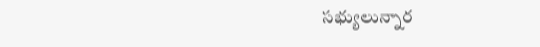సభ్యులున్నార